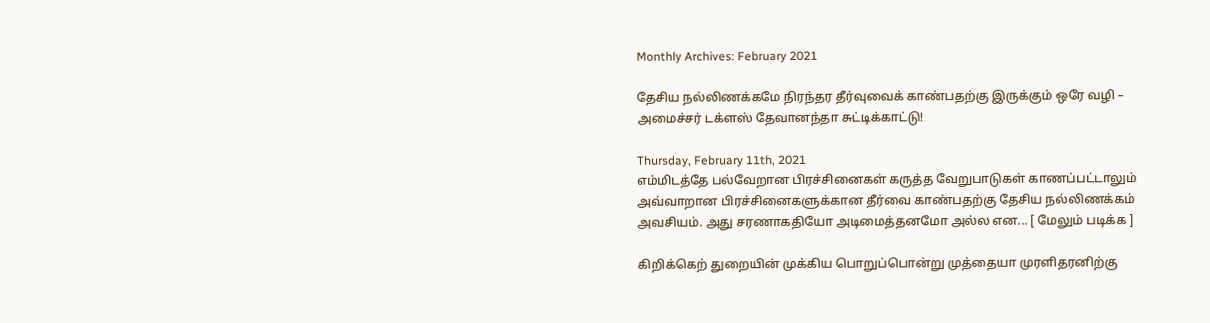Monthly Archives: February 2021

தேசிய நல்லிணக்கமே நிரந்தர தீர்வுவைக் காண்பதற்கு இருக்கும் ஒரே வழி – அமைச்சர் டக்ளஸ் தேவானந்தா சுட்டிக்காட்டு!

Thursday, February 11th, 2021
எம்மிடத்தே பல்வேறான பிரச்சினைகள் கருத்த வேறுபாடுகள் காணப்பட்டாலும்  அவ்வாறான பிரச்சினைகளுக்கான தீர்வை காண்பதற்கு தேசிய நல்லிணக்கம் அவசியம். அது சரணாகதியோ அடிமைத்தனமோ அல்ல என... [ மேலும் படிக்க ]

கிறிக்கெற் துறையின் முக்கிய பொறுப்பொன்று முத்தையா முரளிதரனிற்கு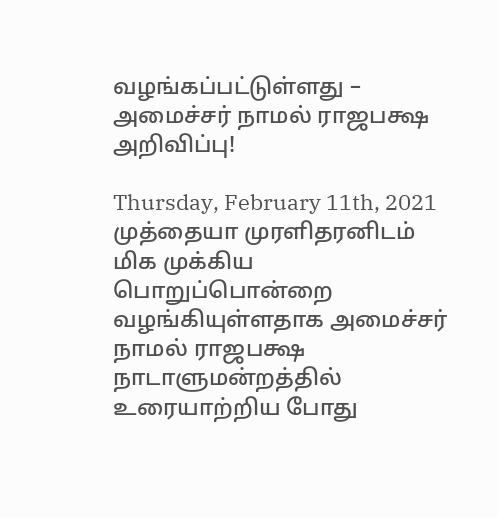வழங்கப்பட்டுள்ளது – அமைச்சர் நாமல் ராஜபக்ஷ அறிவிப்பு!

Thursday, February 11th, 2021
முத்தையா முரளிதரனிடம் மிக முக்கிய பொறுப்பொன்றை வழங்கியுள்ளதாக அமைச்சர் நாமல் ராஜபக்ஷ நாடாளுமன்றத்தில் உரையாற்றிய போது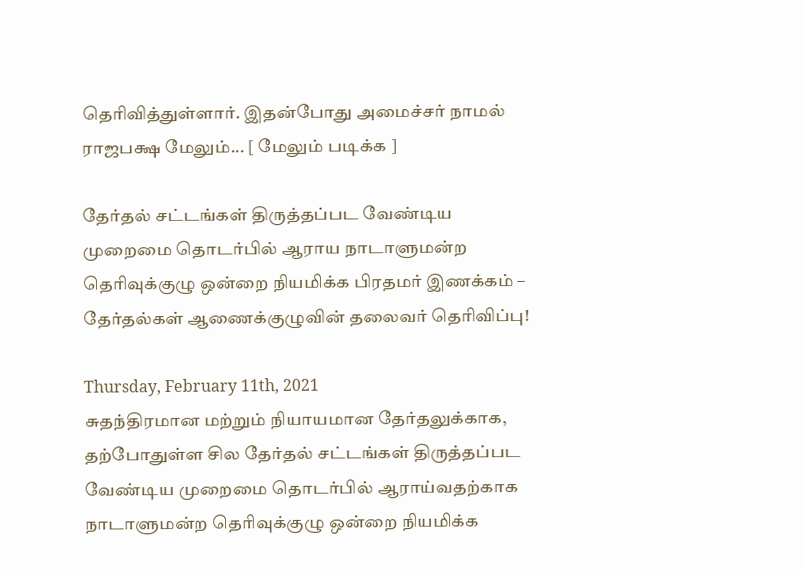தெரிவித்துள்ளார். இதன்போது அமைச்சர் நாமல் ராஜபக்ஷ மேலும்... [ மேலும் படிக்க ]

தேர்தல் சட்டங்கள் திருத்தப்பட வேண்டிய முறைமை தொடர்பில் ஆராய நாடாளுமன்ற தெரிவுக்குழு ஒன்றை நியமிக்க பிரதமர் இணக்கம் – தேர்தல்கள் ஆணைக்குழுவின் தலைவர் தெரிவிப்பு!

Thursday, February 11th, 2021
சுதந்திரமான மற்றும் நியாயமான தேர்தலுக்காக, தற்போதுள்ள சில தேர்தல் சட்டங்கள் திருத்தப்பட வேண்டிய முறைமை தொடர்பில் ஆராய்வதற்காக நாடாளுமன்ற தெரிவுக்குழு ஒன்றை நியமிக்க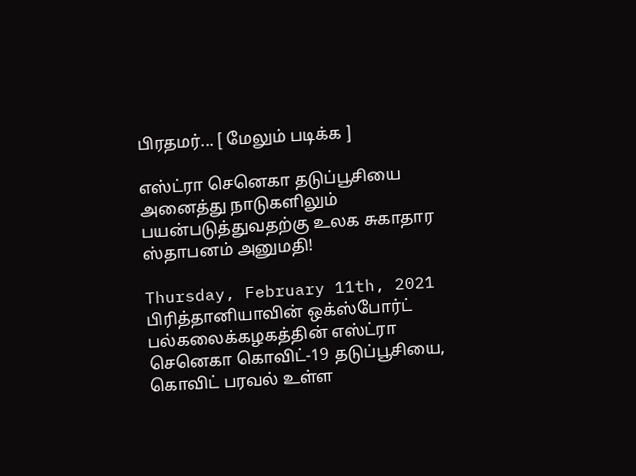பிரதமர்... [ மேலும் படிக்க ]

எஸ்ட்ரா செனெகா தடுப்பூசியை அனைத்து நாடுகளிலும் பயன்படுத்துவதற்கு உலக சுகாதார ஸ்தாபனம் அனுமதி!

Thursday, February 11th, 2021
பிரித்தானியாவின் ஒக்ஸ்போர்ட் பல்கலைக்கழகத்தின் எஸ்ட்ரா செனெகா கொவிட்-19 தடுப்பூசியை, கொவிட் பரவல் உள்ள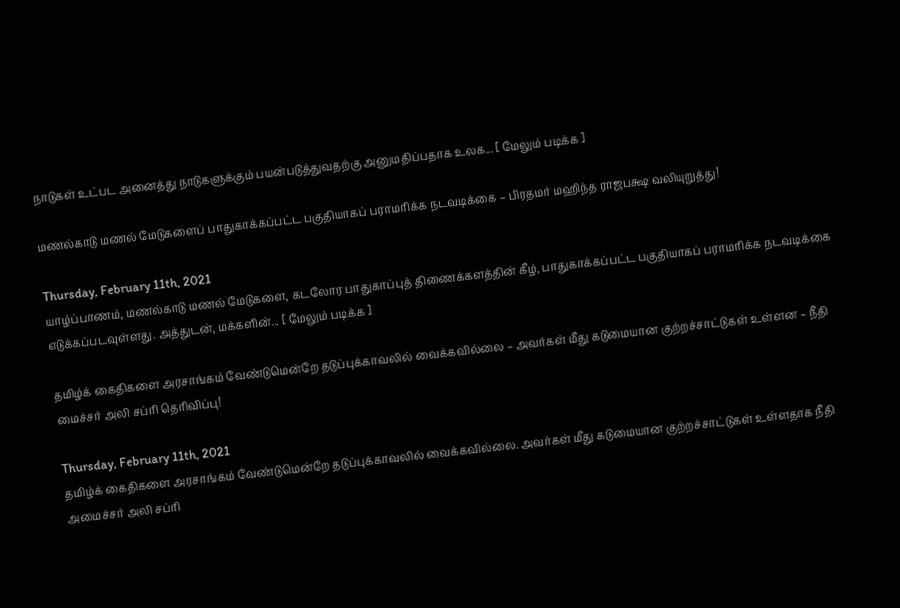நாடுகள் உட்பட அனைத்து நாடுகளுக்கும் பயன்படுத்துவதற்கு அனுமதிப்பதாக உலக... [ மேலும் படிக்க ]

மணல்காடு மணல் மேடுகளைப் பாதுகாக்கப்பட்ட பகுதியாகப் பராமரிக்க நடவடிக்கை – பிரதமர் மஹிந்த ராஜபக்ஷ வலியுறுத்து!

Thursday, February 11th, 2021
யாழ்ப்பாணம், மணல்காடு மணல் மேடுகளை, கடலோர பாதுகாப்புத் திணைக்களத்தின் கீழ், பாதுகாக்கப்பட்ட பகுதியாகப் பராமரிக்க நடவடிக்கை எடுக்கப்படவுள்ளது. அத்துடன், மக்களின்... [ மேலும் படிக்க ]

தமிழ்க் கைதிகளை அரசாங்கம் வேண்டுமென்றே தடுப்புக்காவலில் வைக்கவில்லை – அவர்கள் மீது கடுமையான குற்றச்சாட்டுகள் உள்ளன – நீதி மைச்சர் அலி சப்ரி தெரிவிப்பு!

Thursday, February 11th, 2021
தமிழ்க் கைதிகளை அரசாங்கம் வேண்டுமென்றே தடுப்புக்காவலில் வைக்கவில்லை. அவர்கள் மீது கடுமையான குற்றச்சாட்டுகள் உள்ளதாக நீதி அமைச்சர் அலி சப்ரி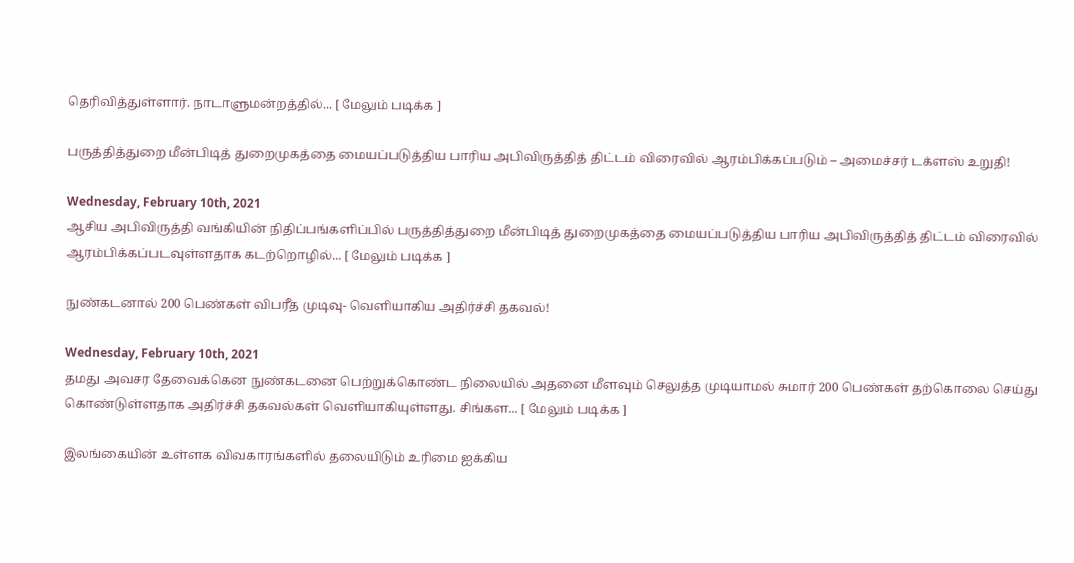தெரிவித்துள்ளார். நாடாளுமன்றத்தில்... [ மேலும் படிக்க ]

பருத்தித்துறை மீன்பிடித் துறைமுகத்தை மையப்படுத்திய பாரிய அபிவிருத்தித் திட்டம் விரைவில் ஆரம்பிக்கப்படும் – அமைச்சர் டக்ளஸ் உறுதி!

Wednesday, February 10th, 2021
ஆசிய அபிவிருத்தி வங்கியின் நிதிப்பங்களிப்பில் பருத்தித்துறை மீன்பிடித் துறைமுகத்தை மையப்படுத்திய பாரிய அபிவிருத்தித் திட்டம் விரைவில் ஆரம்பிக்கப்படவுள்ளதாக கடற்றொழில்... [ மேலும் படிக்க ]

நுண்கடனால் 200 பெண்கள் விபரீத முடிவு- வெளியாகிய அதிர்ச்சி தகவல்!

Wednesday, February 10th, 2021
தமது அவசர தேவைக்கென நுண்கடனை பெற்றுக்கொண்ட நிலையில் அதனை மீளவும் செலுத்த முடியாமல் சுமார் 200 பெண்கள் தற்கொலை செய்து கொண்டுள்ளதாக அதிர்ச்சி தகவல்கள் வெளியாகியுள்ளது. சிங்கள... [ மேலும் படிக்க ]

இலங்கையின் உள்ளக விவகாரங்களில் தலையிடும் உரிமை ஐக்கிய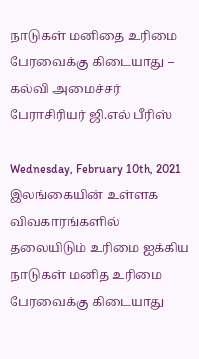நாடுகள் மனிதை உரிமை பேரவைக்கு கிடையாது – கல்வி அமைச்சர் பேராசிரியர் ஜி.எல் பீரிஸ்

Wednesday, February 10th, 2021
இலங்கையின் உள்ளக விவகாரங்களில் தலையிடும் உரிமை ஐக்கிய நாடுகள் மனித உரிமை பேரவைக்கு கிடையாது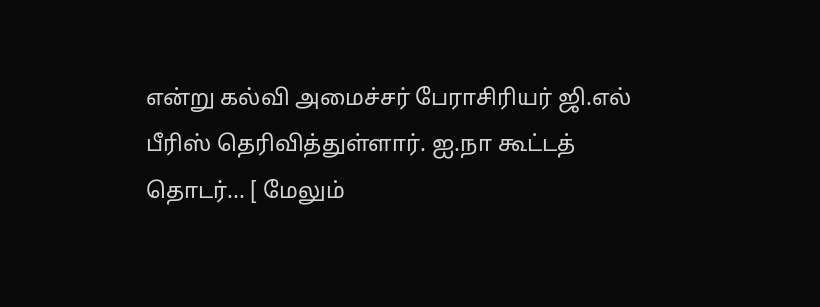என்று கல்வி அமைச்சர் பேராசிரியர் ஜி.எல் பீரிஸ் தெரிவித்துள்ளார். ஐ.நா கூட்டத் தொடர்... [ மேலும்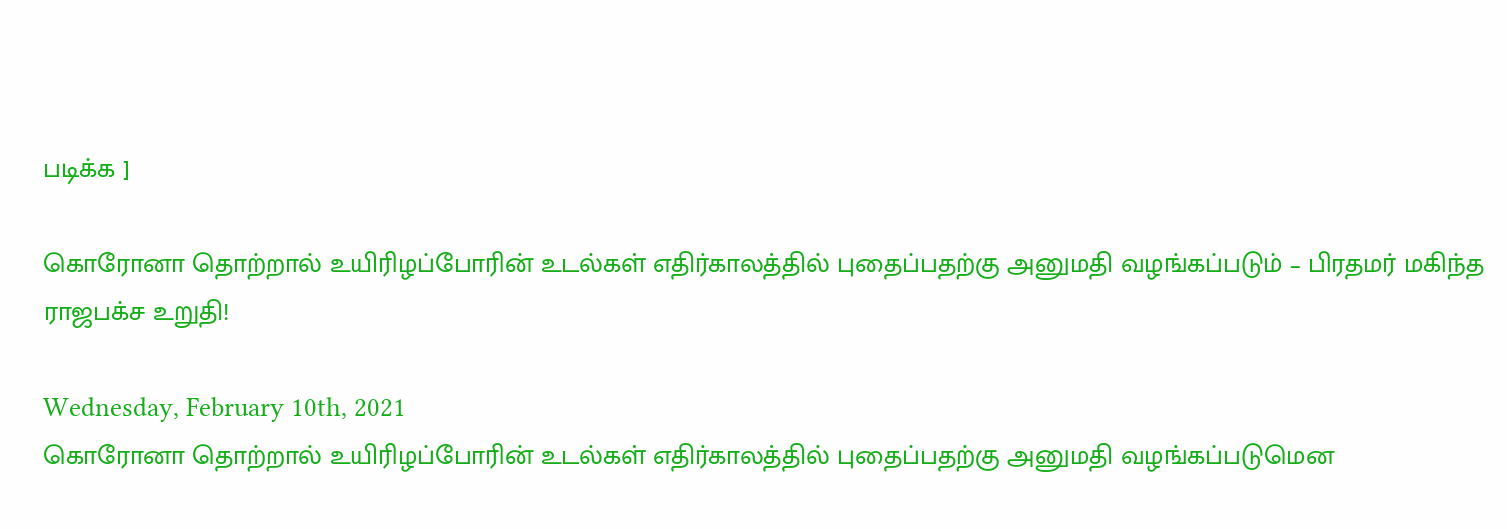படிக்க ]

கொரோனா தொற்றால் உயிரிழப்போரின் உடல்கள் எதிர்காலத்தில் புதைப்பதற்கு அனுமதி வழங்கப்படும் – பிரதமர் மகிந்த ராஜபக்ச உறுதி!

Wednesday, February 10th, 2021
கொரோனா தொற்றால் உயிரிழப்போரின் உடல்கள் எதிர்காலத்தில் புதைப்பதற்கு அனுமதி வழங்கப்படுமென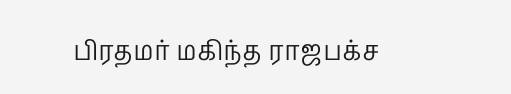பிரதமர் மகிந்த ராஜபக்ச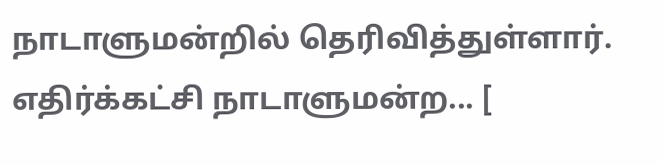நாடாளுமன்றில் தெரிவித்துள்ளார். எதிர்க்கட்சி நாடாளுமன்ற... [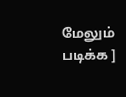மேலும் படிக்க ]